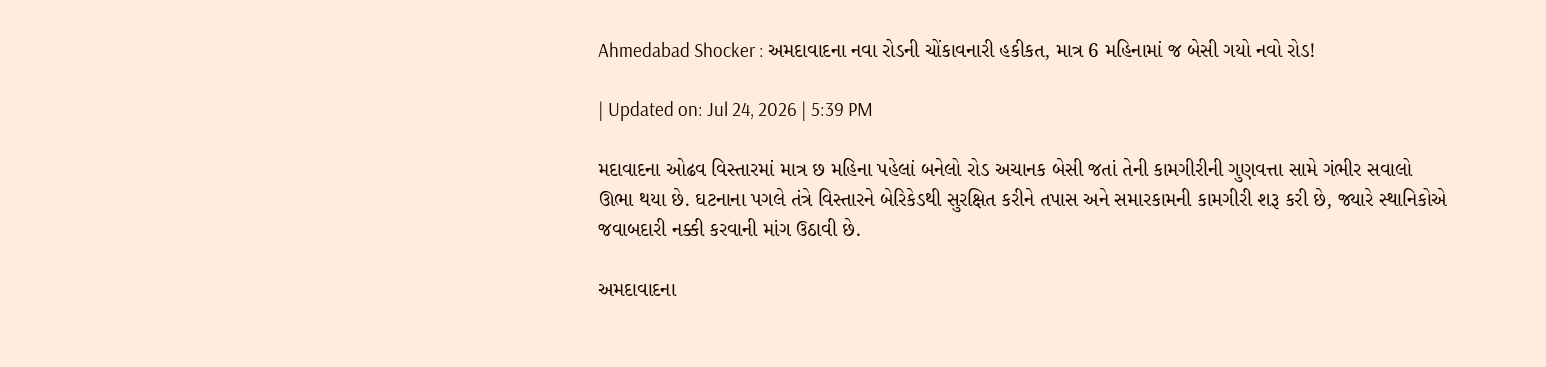Ahmedabad Shocker : અમદાવાદના નવા રોડની ચોંકાવનારી હકીકત, માત્ર 6 મહિનામાં જ બેસી ગયો નવો રોડ!

| Updated on: Jul 24, 2026 | 5:39 PM

મદાવાદના ઓઢવ વિસ્તારમાં માત્ર છ મહિના પહેલાં બનેલો રોડ અચાનક બેસી જતાં તેની કામગીરીની ગુણવત્તા સામે ગંભીર સવાલો ઊભા થયા છે. ઘટનાના પગલે તંત્રે વિસ્તારને બેરિકેડથી સુરક્ષિત કરીને તપાસ અને સમારકામની કામગીરી શરૂ કરી છે, જ્યારે સ્થાનિકોએ જવાબદારી નક્કી કરવાની માંગ ઉઠાવી છે.

અમદાવાદના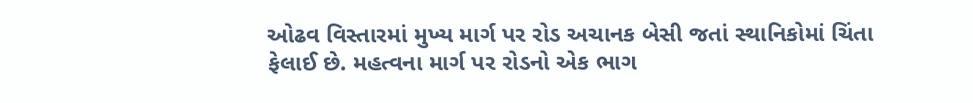ઓઢવ વિસ્તારમાં મુખ્ય માર્ગ પર રોડ અચાનક બેસી જતાં સ્થાનિકોમાં ચિંતા ફેલાઈ છે. મહત્વના માર્ગ પર રોડનો એક ભાગ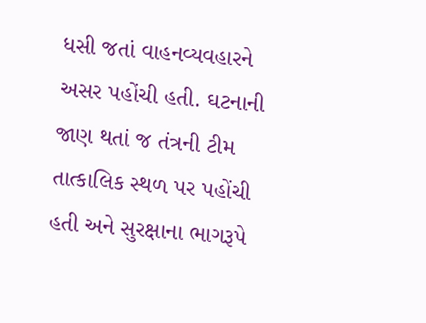ધસી જતાં વાહનવ્યવહારને અસર પહોંચી હતી. ઘટનાની જાણ થતાં જ તંત્રની ટીમ તાત્કાલિક સ્થળ પર પહોંચી હતી અને સુરક્ષાના ભાગરૂપે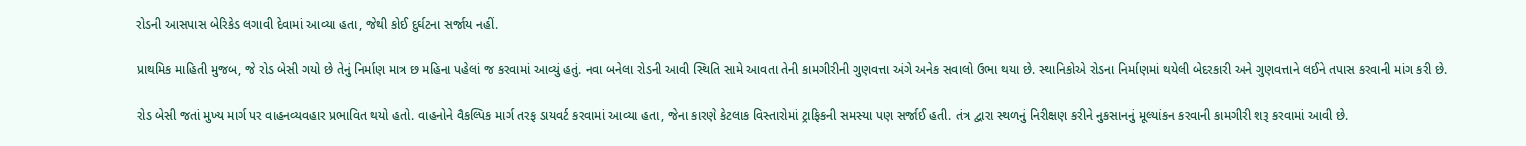રોડની આસપાસ બેરિકેડ લગાવી દેવામાં આવ્યા હતા, જેથી કોઈ દુર્ઘટના સર્જાય નહીં.

પ્રાથમિક માહિતી મુજબ, જે રોડ બેસી ગયો છે તેનું નિર્માણ માત્ર છ મહિના પહેલાં જ કરવામાં આવ્યું હતું. નવા બનેલા રોડની આવી સ્થિતિ સામે આવતા તેની કામગીરીની ગુણવત્તા અંગે અનેક સવાલો ઉભા થયા છે. સ્થાનિકોએ રોડના નિર્માણમાં થયેલી બેદરકારી અને ગુણવત્તાને લઈને તપાસ કરવાની માંગ કરી છે.

રોડ બેસી જતાં મુખ્ય માર્ગ પર વાહનવ્યવહાર પ્રભાવિત થયો હતો. વાહનોને વૈકલ્પિક માર્ગ તરફ ડાયવર્ટ કરવામાં આવ્યા હતા, જેના કારણે કેટલાક વિસ્તારોમાં ટ્રાફિકની સમસ્યા પણ સર્જાઈ હતી. તંત્ર દ્વારા સ્થળનું નિરીક્ષણ કરીને નુકસાનનું મૂલ્યાંકન કરવાની કામગીરી શરૂ કરવામાં આવી છે.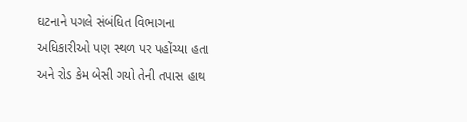ઘટનાને પગલે સંબંધિત વિભાગના અધિકારીઓ પણ સ્થળ પર પહોંચ્યા હતા અને રોડ કેમ બેસી ગયો તેની તપાસ હાથ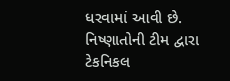ધરવામાં આવી છે. નિષ્ણાતોની ટીમ દ્વારા ટેકનિકલ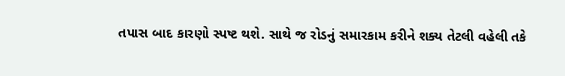તપાસ બાદ કારણો સ્પષ્ટ થશે. સાથે જ રોડનું સમારકામ કરીને શક્ય તેટલી વહેલી તકે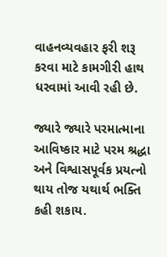વાહનવ્યવહાર ફરી શરૂ કરવા માટે કામગીરી હાથ ધરવામાં આવી રહી છે.

જ્યારે જ્યારે પરમાત્માના આવિષ્કાર માટે પરમ શ્રદ્ધા અને વિશ્વાસપૂર્વક પ્રયત્નો થાય તોજ યથાર્થ ભક્તિ કહી શકાય.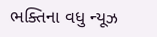ભક્તિના વધુ ન્યૂઝ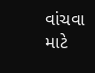વાંચવા માટે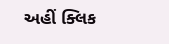અહીં ક્લિક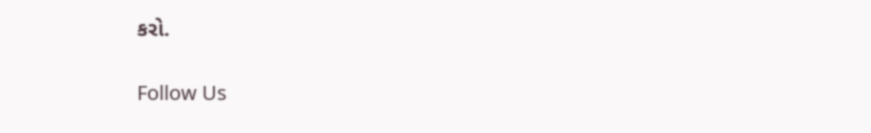કરો.

Follow Us